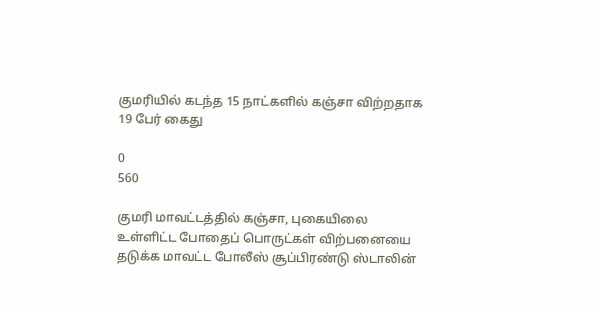குமரியில் கடந்த 15 நாட்களில் கஞ்சா விற்றதாக 19 பேர் கைது

0
560

குமரி மாவட்டத்தில் கஞ்சா, புகையிலை உள்ளிட்ட போதைப் பொருட்கள் விற்பனையை தடுக்க மாவட்ட போலீஸ் சூப்பிரண்டு ஸ்டாலின்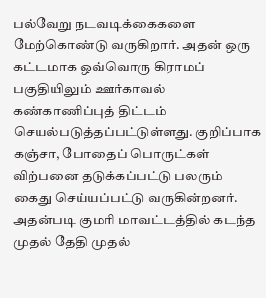பல்வேறு நடவடிக்கைகளை மேற்கொண்டு வருகிறார். அதன் ஒரு கட்டமாக ஒவ்வொரு கிராமப் பகுதியிலும் ஊர்காவல் கண்காணிப்புத் திட்டம் செயல்படுத்தப்பட்டுள்ளது. குறிப்பாக கஞ்சா, போதைப் பொருட்கள் விற்பனை தடுக்கப்பட்டு பலரும் கைது செய்யப்பட்டு வருகின்றனர். அதன்படி குமரி மாவட்டத்தில் கடந்த முதல் தேதி முதல்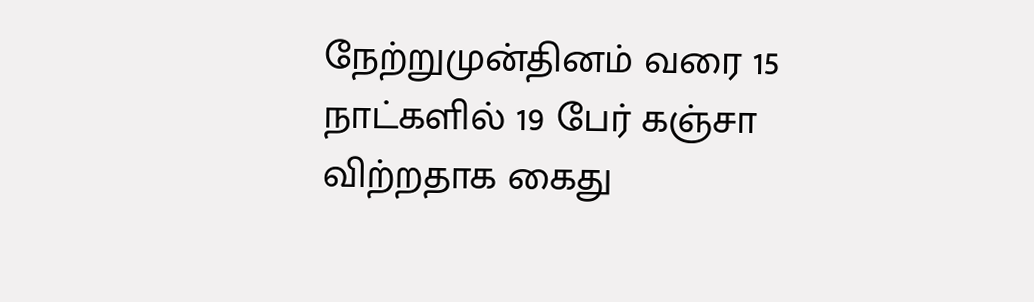நேற்றுமுன்தினம் வரை 15 நாட்களில் 19 பேர் கஞ்சா விற்றதாக கைது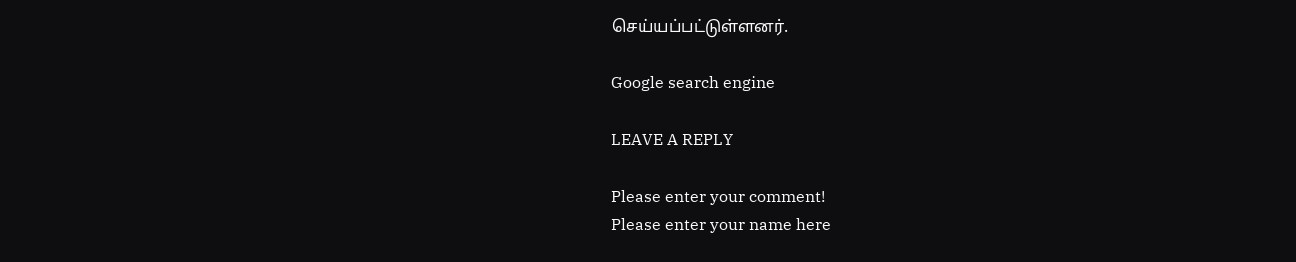செய்யப்பட்டுள்ளனர்.

Google search engine

LEAVE A REPLY

Please enter your comment!
Please enter your name here